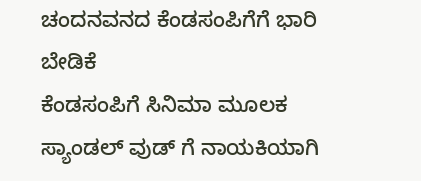ಚಂದನವನದ ಕೆಂಡಸಂಪಿಗೆಗೆ ಭಾರಿ ಬೇಡಿಕೆ
ಕೆಂಡಸಂಪಿಗೆ ಸಿನಿಮಾ ಮೂಲಕ ಸ್ಯಾಂಡಲ್ ವುಡ್ ಗೆ ನಾಯಕಿಯಾಗಿ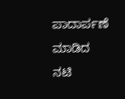ಪಾದಾರ್ಪಣೆ ಮಾಡಿದ ನಟಿ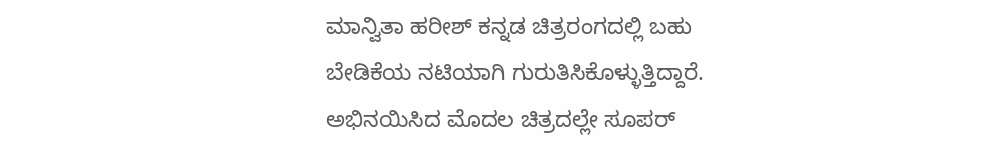ಮಾನ್ವಿತಾ ಹರೀಶ್ ಕನ್ನಡ ಚಿತ್ರರಂಗದಲ್ಲಿ ಬಹು ಬೇಡಿಕೆಯ ನಟಿಯಾಗಿ ಗುರುತಿಸಿಕೊಳ್ಳುತ್ತಿದ್ದಾರೆ. ಅಭಿನಯಿಸಿದ ಮೊದಲ ಚಿತ್ರದಲ್ಲೇ ಸೂಪರ್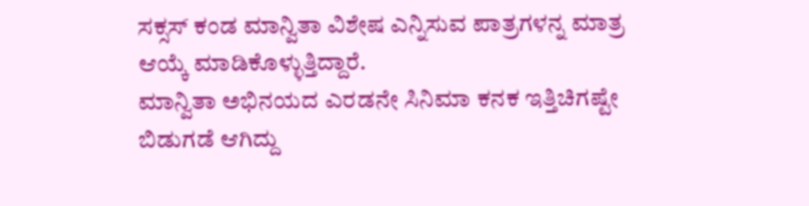ಸಕ್ಸಸ್ ಕಂಡ ಮಾನ್ವಿತಾ ವಿಶೇಷ ಎನ್ನಿಸುವ ಪಾತ್ರಗಳನ್ನ ಮಾತ್ರ ಆಯ್ಕೆ ಮಾಡಿಕೊಳ್ಳುತ್ತಿದ್ದಾರೆ.
ಮಾನ್ವಿತಾ ಅಭಿನಯದ ಎರಡನೇ ಸಿನಿಮಾ ಕನಕ ಇತ್ತಿಚಿಗಷ್ಟೇ ಬಿಡುಗಡೆ ಆಗಿದ್ದು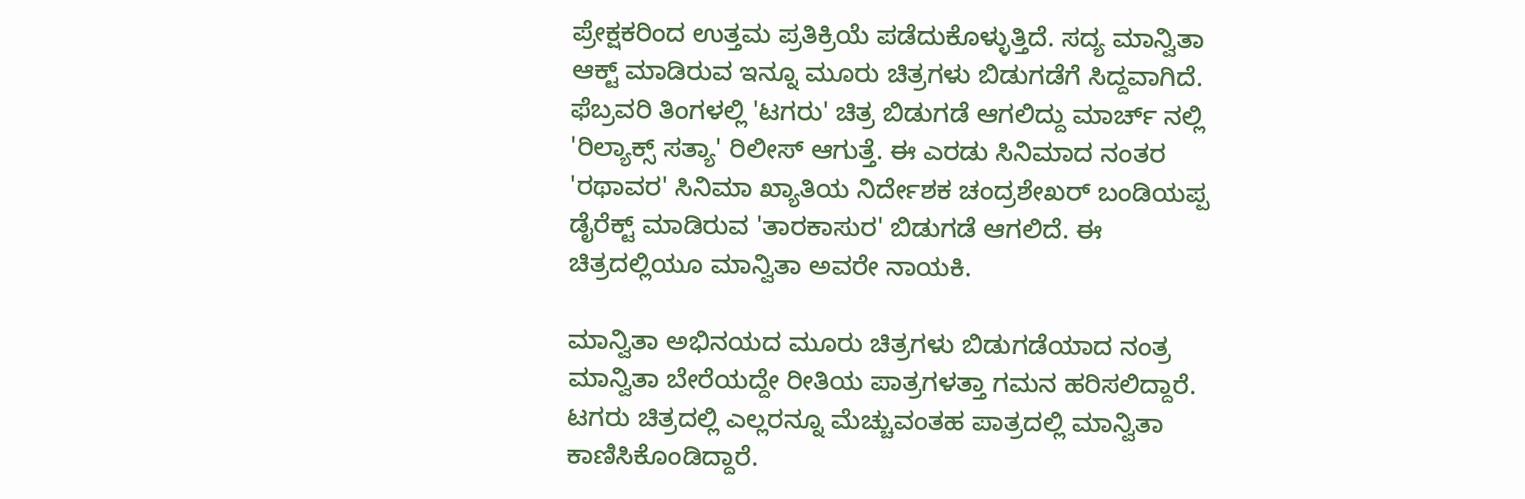ಪ್ರೇಕ್ಷಕರಿಂದ ಉತ್ತಮ ಪ್ರತಿಕ್ರಿಯೆ ಪಡೆದುಕೊಳ್ಳುತ್ತಿದೆ. ಸದ್ಯ ಮಾನ್ವಿತಾ ಆಕ್ಟ್ ಮಾಡಿರುವ ಇನ್ನೂ ಮೂರು ಚಿತ್ರಗಳು ಬಿಡುಗಡೆಗೆ ಸಿದ್ದವಾಗಿದೆ.
ಫೆಬ್ರವರಿ ತಿಂಗಳಲ್ಲಿ 'ಟಗರು' ಚಿತ್ರ ಬಿಡುಗಡೆ ಆಗಲಿದ್ದು ಮಾರ್ಚ್ ನಲ್ಲಿ 'ರಿಲ್ಯಾಕ್ಸ್ ಸತ್ಯಾ' ರಿಲೀಸ್ ಆಗುತ್ತೆ. ಈ ಎರಡು ಸಿನಿಮಾದ ನಂತರ 'ರಥಾವರ' ಸಿನಿಮಾ ಖ್ಯಾತಿಯ ನಿರ್ದೇಶಕ ಚಂದ್ರಶೇಖರ್ ಬಂಡಿಯಪ್ಪ ಡೈರೆಕ್ಟ್ ಮಾಡಿರುವ 'ತಾರಕಾಸುರ' ಬಿಡುಗಡೆ ಆಗಲಿದೆ. ಈ ಚಿತ್ರದಲ್ಲಿಯೂ ಮಾನ್ವಿತಾ ಅವರೇ ನಾಯಕಿ.

ಮಾನ್ವಿತಾ ಅಭಿನಯದ ಮೂರು ಚಿತ್ರಗಳು ಬಿಡುಗಡೆಯಾದ ನಂತ್ರ ಮಾನ್ವಿತಾ ಬೇರೆಯದ್ದೇ ರೀತಿಯ ಪಾತ್ರಗಳತ್ತಾ ಗಮನ ಹರಿಸಲಿದ್ದಾರೆ. ಟಗರು ಚಿತ್ರದಲ್ಲಿ ಎಲ್ಲರನ್ನೂ ಮೆಚ್ಚುವಂತಹ ಪಾತ್ರದಲ್ಲಿ ಮಾನ್ವಿತಾ ಕಾಣಿಸಿಕೊಂಡಿದ್ದಾರೆ.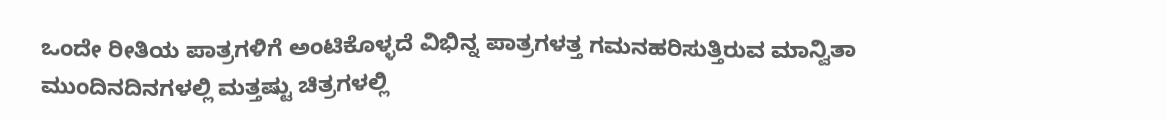ಒಂದೇ ರೀತಿಯ ಪಾತ್ರಗಳಿಗೆ ಅಂಟಿಕೊಳ್ಳದೆ ವಿಭಿನ್ನ ಪಾತ್ರಗಳತ್ತ ಗಮನಹರಿಸುತ್ತಿರುವ ಮಾನ್ವಿತಾ ಮುಂದಿನದಿನಗಳಲ್ಲಿ ಮತ್ತಷ್ಟು ಚಿತ್ರಗಳಲ್ಲಿ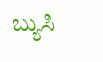ಬ್ಯುಸಿ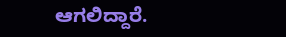ಆಗಲಿದ್ದಾರೆ.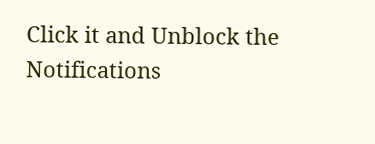Click it and Unblock the Notifications